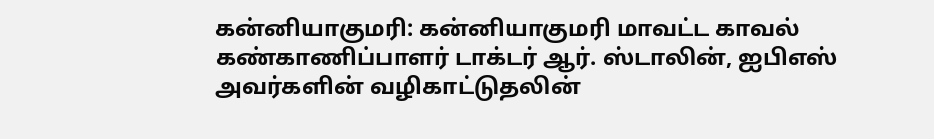கன்னியாகுமரி: கன்னியாகுமரி மாவட்ட காவல் கண்காணிப்பாளர் டாக்டர் ஆர். ஸ்டாலின், ஐபிஎஸ் அவர்களின் வழிகாட்டுதலின்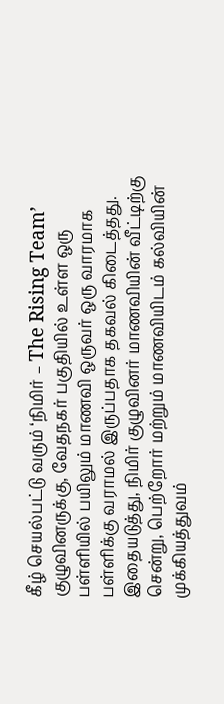கீழ் செயல்பட்டு வரும் ‘நிமிர் – The Rising Team’ குழுவினருக்கு, வேதநகர் பகுதியில் உள்ள ஒரு பள்ளியில் பயிலும் மாணவி ஒருவர் ஒரு வாரமாக பள்ளிக்கு வராமல் இருப்பதாக தகவல் கிடைத்தது. இதையடுத்து, நிமிர் குழுவினர் மாணவியின் வீட்டிற்கு சென்று, பெற்றோர் மற்றும் மாணவியிடம் கல்வியின் முக்கியத்துவம்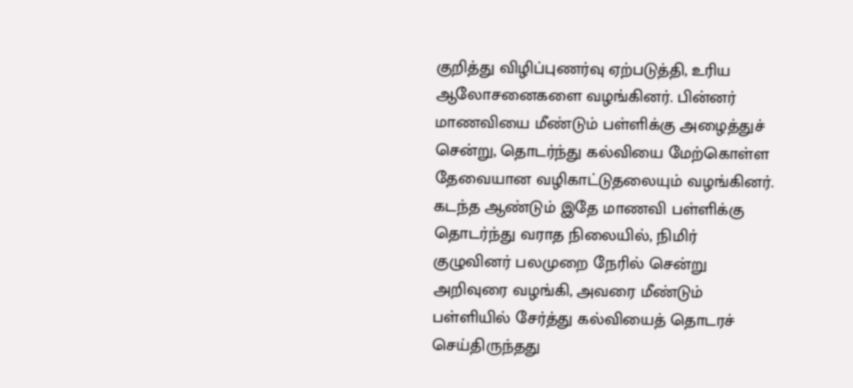குறித்து விழிப்புணர்வு ஏற்படுத்தி, உரிய ஆலோசனைகளை வழங்கினர். பின்னர் மாணவியை மீண்டும் பள்ளிக்கு அழைத்துச் சென்று, தொடர்ந்து கல்வியை மேற்கொள்ள தேவையான வழிகாட்டுதலையும் வழங்கினர்.
கடந்த ஆண்டும் இதே மாணவி பள்ளிக்கு தொடர்ந்து வராத நிலையில், நிமிர் குழுவினர் பலமுறை நேரில் சென்று அறிவுரை வழங்கி, அவரை மீண்டும் பள்ளியில் சேர்த்து கல்வியைத் தொடரச் செய்திருந்தது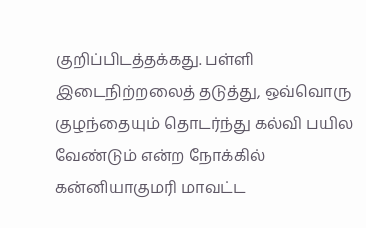குறிப்பிடத்தக்கது. பள்ளி இடைநிற்றலைத் தடுத்து, ஒவ்வொரு குழந்தையும் தொடர்ந்து கல்வி பயில வேண்டும் என்ற நோக்கில் கன்னியாகுமரி மாவட்ட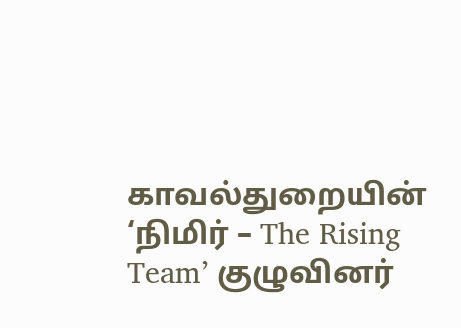காவல்துறையின் ‘நிமிர் – The Rising Team’ குழுவினர்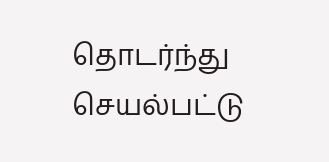தொடர்ந்து செயல்பட்டு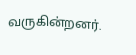வருகின்றனர்.